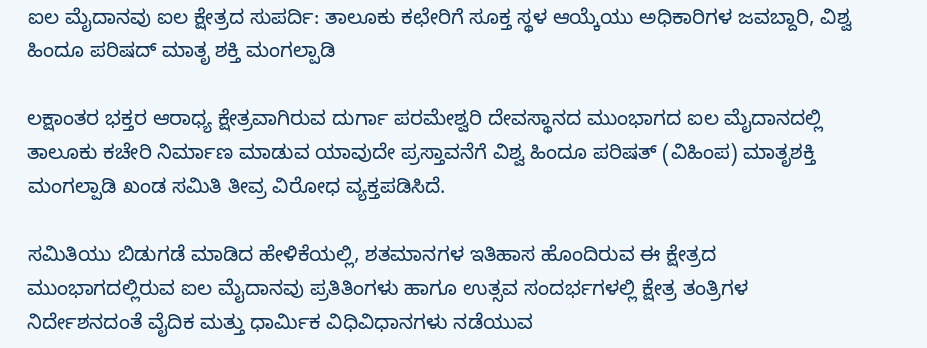ಐಲ ಮೈದಾನವು ಐಲ ಕ್ಷೇತ್ರದ ಸುಪರ್ದಿ: ತಾಲೂಕು ಕಛೇರಿಗೆ ಸೂಕ್ತ ಸ್ಥಳ ಆಯ್ಕೆಯು ಅಧಿಕಾರಿಗಳ ಜವಬ್ದಾರಿ, ವಿಶ್ವ ಹಿಂದೂ ಪರಿಷದ್ ಮಾತೃ ಶಕ್ತಿ ಮಂಗಲ್ಪಾಡಿ

ಲಕ್ಷಾಂತರ ಭಕ್ತರ ಆರಾಧ್ಯ ಕ್ಷೇತ್ರವಾಗಿರುವ ದುರ್ಗಾ ಪರಮೇಶ್ವರಿ ದೇವಸ್ಥಾನದ ಮುಂಭಾಗದ ಐಲ ಮೈದಾನದಲ್ಲಿ ತಾಲೂಕು ಕಚೇರಿ ನಿರ್ಮಾಣ ಮಾಡುವ ಯಾವುದೇ ಪ್ರಸ್ತಾವನೆಗೆ ವಿಶ್ವ ಹಿಂದೂ ಪರಿಷತ್ (ವಿಹಿಂಪ) ಮಾತೃಶಕ್ತಿ ಮಂಗಲ್ಪಾಡಿ ಖಂಡ ಸಮಿತಿ ತೀವ್ರ ವಿರೋಧ ವ್ಯಕ್ತಪಡಿಸಿದೆ.

ಸಮಿತಿಯು ಬಿಡುಗಡೆ ಮಾಡಿದ ಹೇಳಿಕೆಯಲ್ಲಿ, ಶತಮಾನಗಳ ಇತಿಹಾಸ ಹೊಂದಿರುವ ಈ ಕ್ಷೇತ್ರದ ಮುಂಭಾಗದಲ್ಲಿರುವ ಐಲ ಮೈದಾನವು ಪ್ರತಿತಿಂಗಳು ಹಾಗೂ ಉತ್ಸವ ಸಂದರ್ಭಗಳಲ್ಲಿ ಕ್ಷೇತ್ರ ತಂತ್ರಿಗಳ ನಿರ್ದೇಶನದಂತೆ ವೈದಿಕ ಮತ್ತು ಧಾರ್ಮಿಕ ವಿಧಿವಿಧಾನಗಳು ನಡೆಯುವ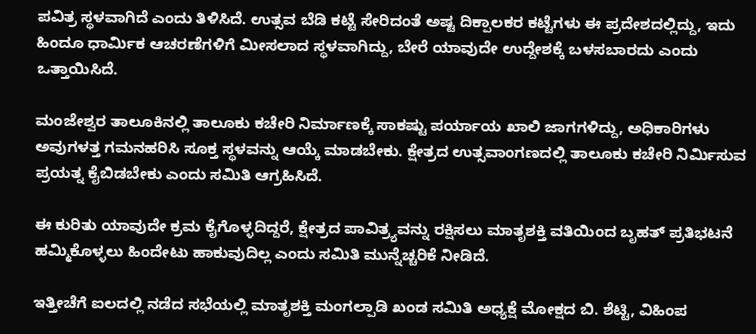ಪವಿತ್ರ ಸ್ಥಳವಾಗಿದೆ ಎಂದು ತಿಳಿಸಿದೆ. ಉತ್ಸವ ಬೆಡಿ ಕಟ್ಟೆ ಸೇರಿದಂತೆ ಅಷ್ಟ ದಿಕ್ಪಾಲಕರ ಕಟ್ಟೆಗಳು ಈ ಪ್ರದೇಶದಲ್ಲಿದ್ದು, ಇದು ಹಿಂದೂ ಧಾರ್ಮಿಕ ಆಚರಣೆಗಳಿಗೆ ಮೀಸಲಾದ ಸ್ಥಳವಾಗಿದ್ದು, ಬೇರೆ ಯಾವುದೇ ಉದ್ದೇಶಕ್ಕೆ ಬಳಸಬಾರದು ಎಂದು ಒತ್ತಾಯಿಸಿದೆ.

ಮಂಜೇಶ್ವರ ತಾಲೂಕಿನಲ್ಲಿ ತಾಲೂಕು ಕಚೇರಿ ನಿರ್ಮಾಣಕ್ಕೆ ಸಾಕಷ್ಟು ಪರ್ಯಾಯ ಖಾಲಿ ಜಾಗಗಳಿದ್ದು, ಅಧಿಕಾರಿಗಳು ಅವುಗಳತ್ತ ಗಮನಹರಿಸಿ ಸೂಕ್ತ ಸ್ಥಳವನ್ನು ಆಯ್ಕೆ ಮಾಡಬೇಕು. ಕ್ಷೇತ್ರದ ಉತ್ಸವಾಂಗಣದಲ್ಲಿ ತಾಲೂಕು ಕಚೇರಿ ನಿರ್ಮಿಸುವ ಪ್ರಯತ್ನ ಕೈಬಿಡಬೇಕು ಎಂದು ಸಮಿತಿ ಆಗ್ರಹಿಸಿದೆ.

ಈ ಕುರಿತು ಯಾವುದೇ ಕ್ರಮ ಕೈಗೊಳ್ಳದಿದ್ದರೆ, ಕ್ಷೇತ್ರದ ಪಾವಿತ್ರ್ಯವನ್ನು ರಕ್ಷಿಸಲು ಮಾತೃಶಕ್ತಿ ವತಿಯಿಂದ ಬೃಹತ್ ಪ್ರತಿಭಟನೆ ಹಮ್ಮಿಕೊಳ್ಳಲು ಹಿಂದೇಟು ಹಾಕುವುದಿಲ್ಲ ಎಂದು ಸಮಿತಿ ಮುನ್ನೆಚ್ಚರಿಕೆ ನೀಡಿದೆ.

ಇತ್ತೀಚೆಗೆ ಐಲದಲ್ಲಿ ನಡೆದ ಸಭೆಯಲ್ಲಿ ಮಾತೃಶಕ್ತಿ ಮಂಗಲ್ಪಾಡಿ ಖಂಡ ಸಮಿತಿ ಅಧ್ಯಕ್ಷೆ ಮೋಕ್ಷದ ಬಿ. ಶೆಟ್ಟಿ, ವಿಹಿಂಪ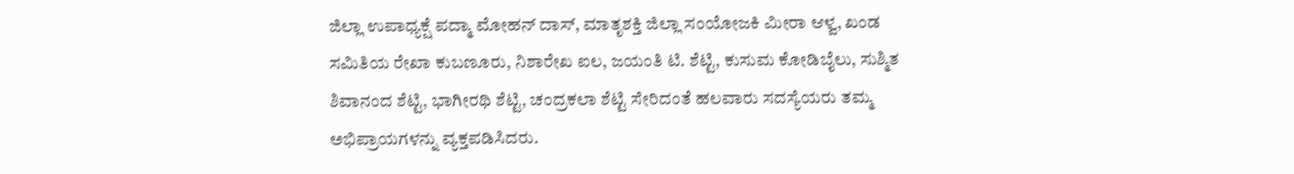ಜಿಲ್ಲಾ ಉಪಾಧ್ಯಕ್ಷೆ ಪದ್ಮಾ ಮೋಹನ್ ದಾಸ್, ಮಾತೃಶಕ್ತಿ ಜಿಲ್ಲಾ ಸಂಯೋಜಕಿ ಮೀರಾ ಆಳ್ವ, ಖಂಡ ಸಮಿತಿಯ ರೇಖಾ ಕುಬಣೂರು, ನಿಶಾರೇಖ ಐಲ, ಜಯಂತಿ ಟಿ. ಶೆಟ್ಟಿ, ಕುಸುಮ ಕೋಡಿಬೈಲು, ಸುಶ್ಮಿತ ಶಿವಾನಂದ ಶೆಟ್ಟಿ, ಭಾಗೀರಥಿ ಶೆಟ್ಟಿ, ಚಂದ್ರಕಲಾ ಶೆಟ್ಟಿ ಸೇರಿದಂತೆ ಹಲವಾರು ಸದಸ್ಯೆಯರು ತಮ್ಮ ಅಭಿಪ್ರಾಯಗಳನ್ನು ವ್ಯಕ್ತಪಡಿಸಿದರು.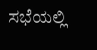ಸಭೆಯಲ್ಲಿ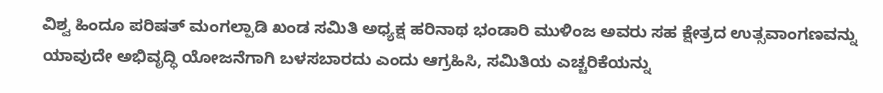ವಿಶ್ವ ಹಿಂದೂ ಪರಿಷತ್ ಮಂಗಲ್ಪಾಡಿ ಖಂಡ ಸಮಿತಿ ಅಧ್ಯಕ್ಷ ಹರಿನಾಥ ಭಂಡಾರಿ ಮುಳಿಂಜ ಅವರು ಸಹ ಕ್ಷೇತ್ರದ ಉತ್ಸವಾಂಗಣವನ್ನು ಯಾವುದೇ ಅಭಿವೃದ್ಧಿ ಯೋಜನೆಗಾಗಿ ಬಳಸಬಾರದು ಎಂದು ಆಗ್ರಹಿಸಿ, ಸಮಿತಿಯ ಎಚ್ಚರಿಕೆಯನ್ನು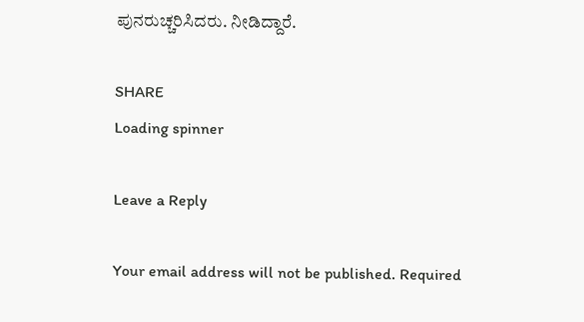ಪುನರುಚ್ಚರಿಸಿದರು. ನೀಡಿದ್ದಾರೆ.

SHARE
Loading spinner

Leave a Reply

Your email address will not be published. Required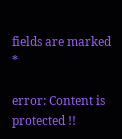fields are marked *

error: Content is protected !!